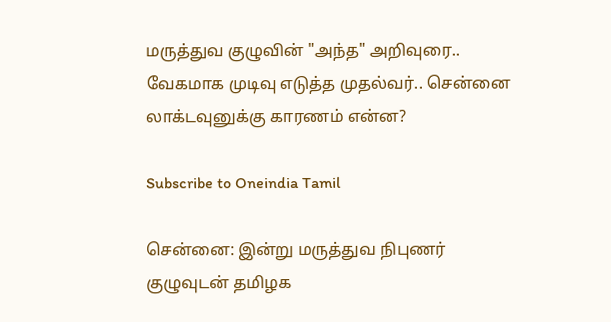மருத்துவ குழுவின் "அந்த" அறிவுரை.. வேகமாக முடிவு எடுத்த முதல்வர்.. சென்னை லாக்டவுனுக்கு காரணம் என்ன?

Subscribe to Oneindia Tamil

சென்னை: இன்று மருத்துவ நிபுணர் குழுவுடன் தமிழக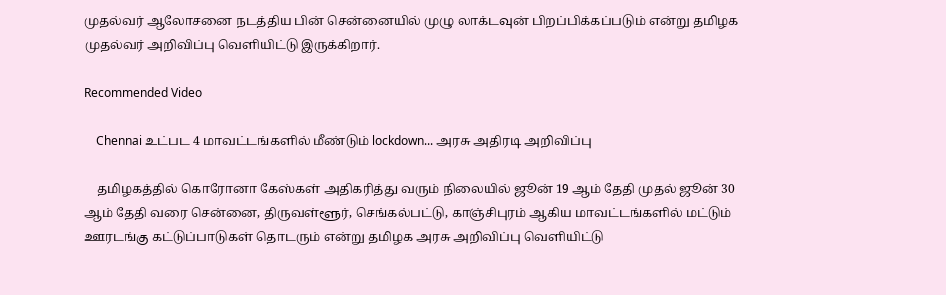முதல்வர் ஆலோசனை நடத்திய பின் சென்னையில் முழு லாக்டவுன் பிறப்பிக்கப்படும் என்று தமிழக முதல்வர் அறிவிப்பு வெளியிட்டு இருக்கிறார்.

Recommended Video

    Chennai உட்பட 4 மாவட்டங்களில் மீண்டும் lockdown... அரசு அதிரடி அறிவிப்பு

    தமிழகத்தில் கொரோனா கேஸ்கள் அதிகரித்து வரும் நிலையில் ஜூன் 19 ஆம் தேதி முதல் ஜூன் 30 ஆம் தேதி வரை சென்னை, திருவள்ளூர், செங்கல்பட்டு, காஞ்சிபுரம் ஆகிய மாவட்டங்களில் மட்டும் ஊரடங்கு கட்டுப்பாடுகள் தொடரும் என்று தமிழக அரசு அறிவிப்பு வெளியிட்டு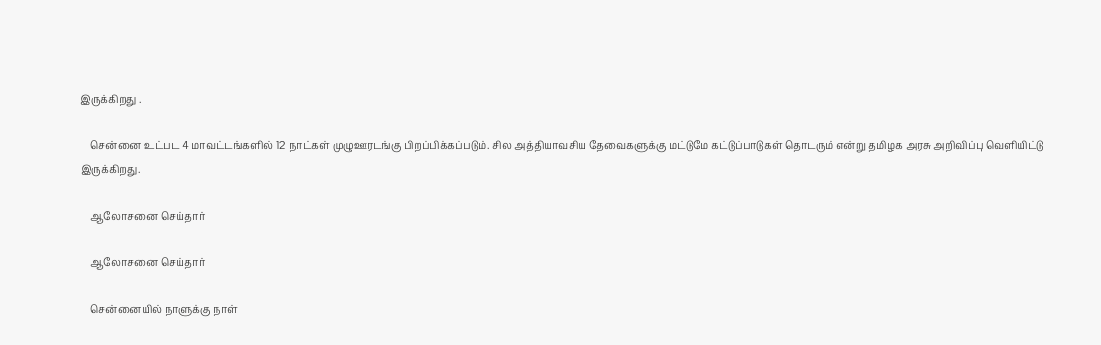இருக்கிறது .

    சென்னை உட்பட 4 மாவட்டங்களில் 12 நாட்கள் முழுஊரடங்கு பிறப்பிக்கப்படும். சில அத்தியாவசிய தேவைகளுக்கு மட்டுமே கட்டுப்பாடுகள் தொடரும் என்று தமிழக அரசு அறிவிப்பு வெளியிட்டு இருக்கிறது.

    ஆலோசனை செய்தார்

    ஆலோசனை செய்தார்

    சென்னையில் நாளுக்கு நாள்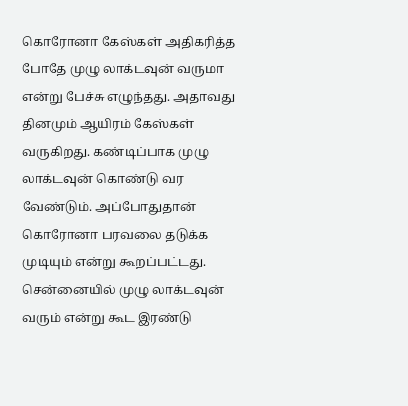கொரோனா கேஸ்கள் அதிகரித்த போதே முழு லாக்டவுன் வருமா என்று பேச்சு எழுந்தது. அதாவது தினமும் ஆயிரம் கேஸ்கள் வருகிறது. கண்டிப்பாக முழு லாக்டவுன் கொண்டு வர வேண்டும். அப்போதுதான் கொரோனா பரவலை தடுக்க முடியும் என்று கூறப்பட்டது. சென்னையில் முழு லாக்டவுன் வரும் என்று கூட இரண்டு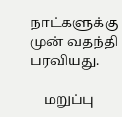நாட்களுக்கு முன் வதந்தி பரவியது.

    மறுப்பு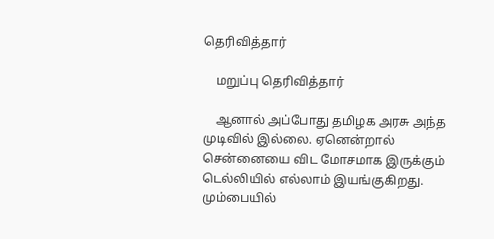தெரிவித்தார்

    மறுப்பு தெரிவித்தார்

    ஆனால் அப்போது தமிழக அரசு அந்த முடிவில் இல்லை. ஏனென்றால் சென்னையை விட மோசமாக இருக்கும் டெல்லியில் எல்லாம் இயங்குகிறது. மும்பையில்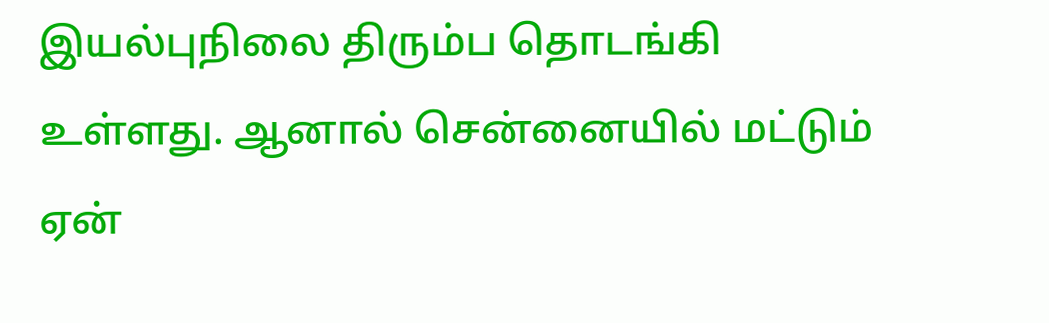இயல்புநிலை திரும்ப தொடங்கி உள்ளது. ஆனால் சென்னையில் மட்டும் ஏன்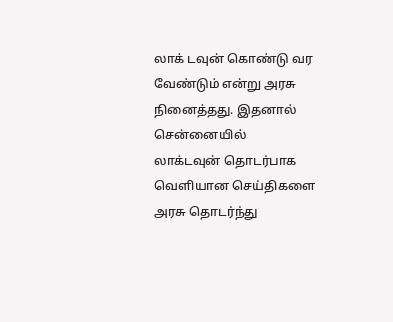லாக் டவுன் கொண்டு வர வேண்டும் என்று அரசு நினைத்தது. இதனால் சென்னையில் லாக்டவுன் தொடர்பாக வெளியான செய்திகளை அரசு தொடர்ந்து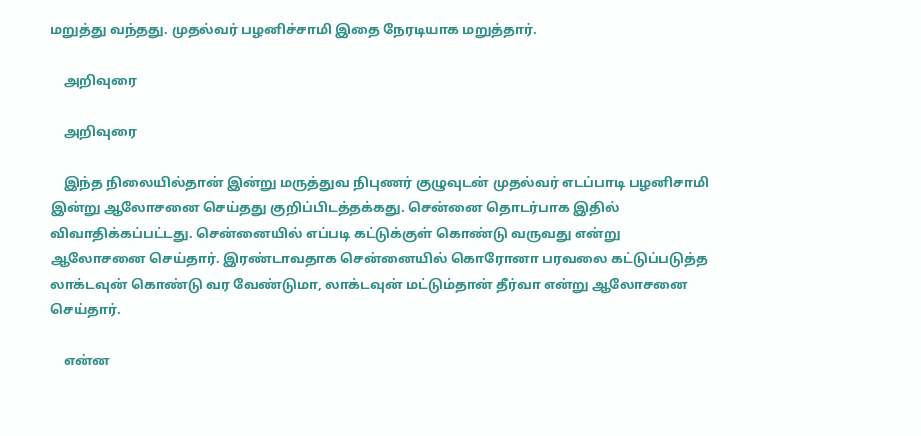மறுத்து வந்தது. முதல்வர் பழனிச்சாமி இதை நேரடியாக மறுத்தார்.

    அறிவுரை

    அறிவுரை

    இந்த நிலையில்தான் இன்று மருத்துவ நிபுணர் குழுவுடன் முதல்வர் எடப்பாடி பழனிசாமி இன்று ஆலோசனை செய்தது குறிப்பிடத்தக்கது. சென்னை தொடர்பாக இதில் விவாதிக்கப்பட்டது. சென்னையில் எப்படி கட்டுக்குள் கொண்டு வருவது என்று ஆலோசனை செய்தார். இரண்டாவதாக சென்னையில் கொரோனா பரவலை கட்டுப்படுத்த லாக்டவுன் கொண்டு வர வேண்டுமா, லாக்டவுன் மட்டும்தான் தீர்வா என்று ஆலோசனை செய்தார்.

    என்ன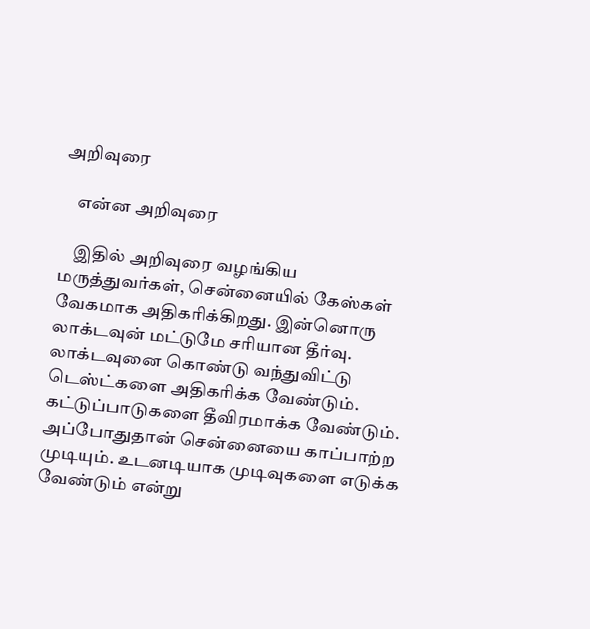அறிவுரை

    என்ன அறிவுரை

    இதில் அறிவுரை வழங்கிய மருத்துவர்கள், சென்னையில் கேஸ்கள் வேகமாக அதிகரிக்கிறது. இன்னொரு லாக்டவுன் மட்டுமே சரியான தீர்வு. லாக்டவுனை கொண்டு வந்துவிட்டு டெஸ்ட்களை அதிகரிக்க வேண்டும். கட்டுப்பாடுகளை தீவிரமாக்க வேண்டும். அப்போதுதான் சென்னையை காப்பாற்ற முடியும். உடனடியாக முடிவுகளை எடுக்க வேண்டும் என்று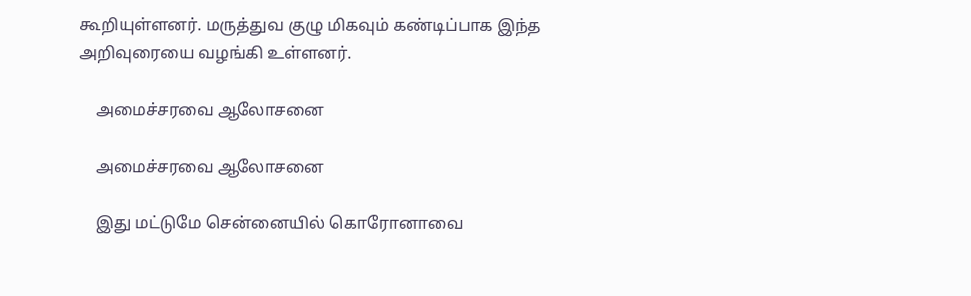கூறியுள்ளனர். மருத்துவ குழு மிகவும் கண்டிப்பாக இந்த அறிவுரையை வழங்கி உள்ளனர்.

    அமைச்சரவை ஆலோசனை

    அமைச்சரவை ஆலோசனை

    இது மட்டுமே சென்னையில் கொரோனாவை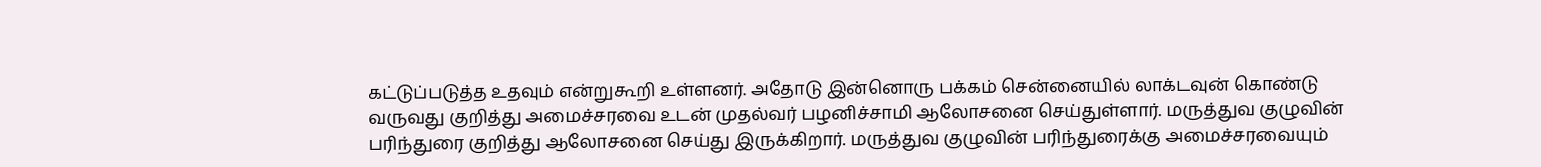கட்டுப்படுத்த உதவும் என்றுகூறி உள்ளனர். அதோடு இன்னொரு பக்கம் சென்னையில் லாக்டவுன் கொண்டு வருவது குறித்து அமைச்சரவை உடன் முதல்வர் பழனிச்சாமி ஆலோசனை செய்துள்ளார். மருத்துவ குழுவின் பரிந்துரை குறித்து ஆலோசனை செய்து இருக்கிறார். மருத்துவ குழுவின் பரிந்துரைக்கு அமைச்சரவையும்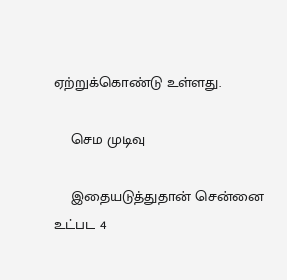ஏற்றுக்கொண்டு உள்ளது.

    செம முடிவு

    இதையடுத்துதான் சென்னை உட்பட 4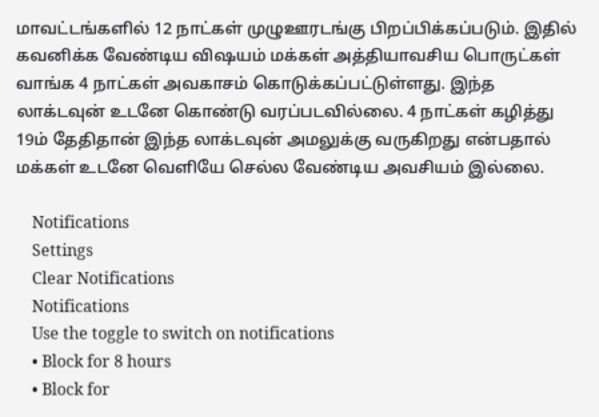மாவட்டங்களில் 12 நாட்கள் முழுஊரடங்கு பிறப்பிக்கப்படும். இதில் கவனிக்க வேண்டிய விஷயம் மக்கள் அத்தியாவசிய பொருட்கள் வாங்க 4 நாட்கள் அவகாசம் கொடுக்கப்பட்டுள்ளது. இந்த லாக்டவுன் உடனே கொண்டு வரப்படவில்லை. 4 நாட்கள் கழித்து 19ம் தேதிதான் இந்த லாக்டவுன் அமலுக்கு வருகிறது என்பதால் மக்கள் உடனே வெளியே செல்ல வேண்டிய அவசியம் இல்லை.

    Notifications
    Settings
    Clear Notifications
    Notifications
    Use the toggle to switch on notifications
    • Block for 8 hours
    • Block for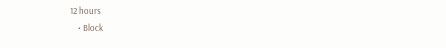12 hours
    • Block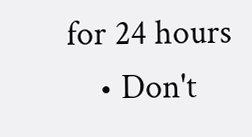for 24 hours
    • Don't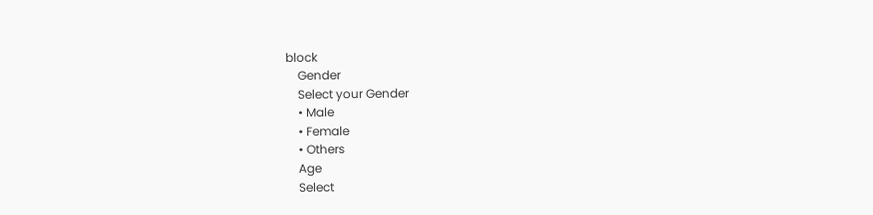block
    Gender
    Select your Gender
    • Male
    • Female
    • Others
    Age
    Select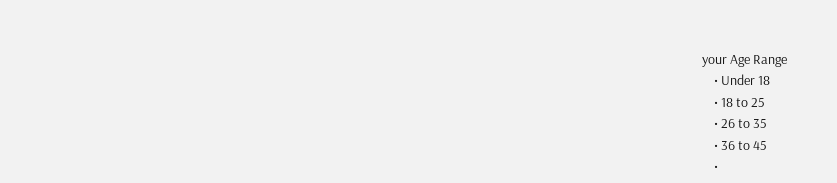your Age Range
    • Under 18
    • 18 to 25
    • 26 to 35
    • 36 to 45
    •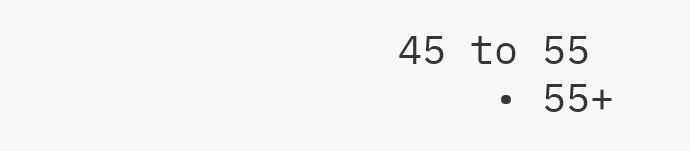45 to 55
    • 55+